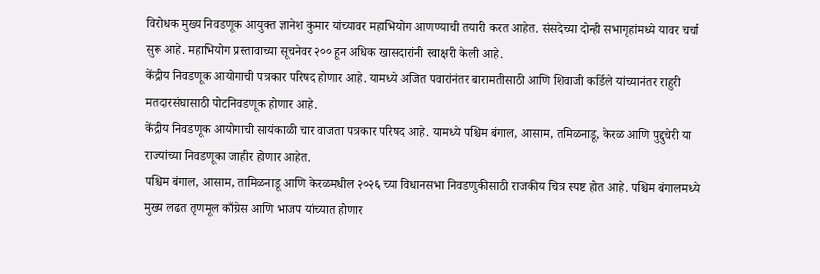विरोधक मुख्य निवडणूक आयुक्त ज्ञानेश कुमार यांच्यावर महाभियोग आणण्याची तयारी करत आहेत. संसदेच्या दोन्ही सभागृहांमध्ये यावर चर्चा सुरू आहे. महाभियोग प्रस्तावाच्या सूचनेवर २०० हून अधिक खासदारांनी स्वाक्षरी केली आहे.
केंद्रीय निवडणूक आयोगाची पत्रकार परिषद होणार आहे. यामध्ये अजित पवारांनंतर बारामतीसाठी आणि शिवाजी कर्डिले यांच्यानंतर राहुरी मतदारसंघासाठी पोटनिवडणूक होणार आहे.
केंद्रीय निवडणूक आयोगाची सायंकाळी चार वाजता पत्रकार परिषद आहे. यामध्ये पश्चिम बंगाल, आसाम, तमिळनाडू, केरळ आणि पुद्दुचेरी या राज्यांच्या निवडणूका जाहीर होणार आहेत.
पश्चिम बंगाल, आसाम, तामिळनाडू आणि केरळमधील २०२६ च्या विधानसभा निवडणुकीसाठी राजकीय चित्र स्पष्ट होत आहे. पश्चिम बंगालमध्ये मुख्य लढत तृणमूल काँग्रेस आणि भाजप यांच्यात होणार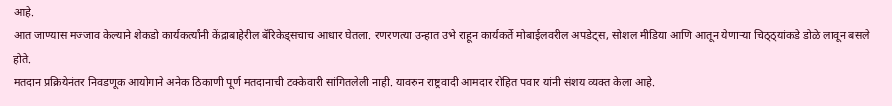आहे.
आत जाण्यास मज्जाव केल्याने शेकडो कार्यकर्त्यांनी केंद्राबाहेरील बॅरिकेड्सचाच आधार घेतला. रणरणत्या उन्हात उभे राहून कार्यकर्ते मोबाईलवरील अपडेट्स, सोशल मीडिया आणि आतून येणाऱ्या चिठ्ठ्यांकडे डोळे लावून बसले होते.
मतदान प्रक्रियेनंतर निवडणूक आयोगाने अनेक ठिकाणी पूर्ण मतदानाची टक्केवारी सांगितलेली नाही. यावरुन राष्ट्रवादी आमदार रोहित पवार यांनी संशय व्यक्त केला आहे.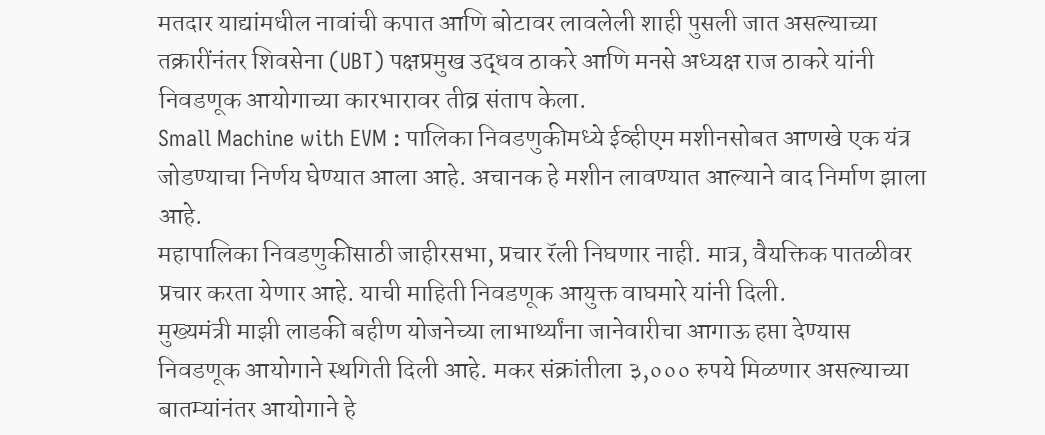मतदार याद्यांमधील नावांची कपात आणि बोटावर लावलेली शाही पुसली जात असल्याच्या तक्रारींनंतर शिवसेना (UBT) पक्षप्रमुख उद्धव ठाकरे आणि मनसे अध्यक्ष राज ठाकरे यांनी निवडणूक आयोगाच्या कारभारावर तीव्र संताप केला.
Small Machine with EVM : पालिका निवडणुकीमध्ये ईव्हीएम मशीनसोबत आणखे एक यंत्र जोडण्याचा निर्णय घेण्यात आला आहे. अचानक हे मशीन लावण्यात आल्याने वाद निर्माण झाला आहे.
महापालिका निवडणुकीसाठी जाहीरसभा, प्रचार रॅली निघणार नाही. मात्र, वैयक्तिक पातळीवर प्रचार करता येणार आहे. याची माहिती निवडणूक आयुक्त वाघमारे यांनी दिली.
मुख्यमंत्री माझी लाडकी बहीण योजनेच्या लाभार्थ्यांना जानेवारीचा आगाऊ हप्ता देण्यास निवडणूक आयोगाने स्थगिती दिली आहे. मकर संक्रांतीला ३,००० रुपये मिळणार असल्याच्या बातम्यांनंतर आयोगाने हे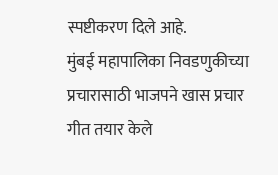स्पष्टीकरण दिले आहे.
मुंबई महापालिका निवडणुकीच्या प्रचारासाठी भाजपने खास प्रचार गीत तयार केले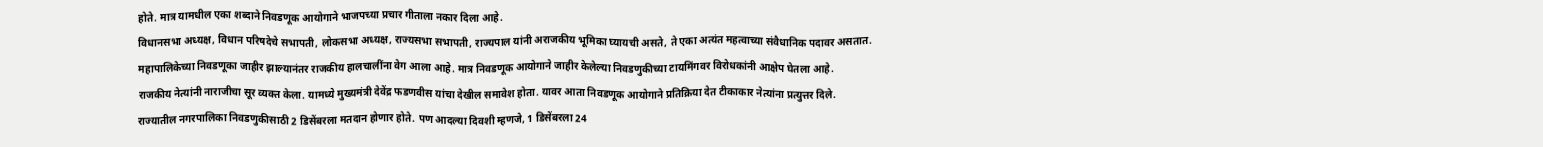होते. मात्र यामधील एका शब्दाने निवडणूक आयोगाने भाजपच्या प्रचार गीताला नकार दिला आहे.
विधानसभा अध्यक्ष, विधान परिषदेचे सभापती, लोकसभा अध्यक्ष, राज्यसभा सभापती, राज्यपाल यांनी अराजकीय भूमिका घ्यायची असते, ते एका अत्यंत महत्वाच्या संवैधानिक पदावर असतात.
महापालिकेच्या निवडणूका जाहीर झाल्यानंतर राजकीय हालचालींना वेग आला आहे. मात्र निवडणूक आयोगाने जाहीर केलेल्या निवडणुकीच्या टायमिंगवर विरोधकांनी आक्षेप घेतला आहे.
राजकीय नेत्यांनी नाराजीचा सूर व्यक्त केला. यामध्ये मुख्यमंत्री देवेंद्र फडणवीस यांचा देखील समावेश होता. यावर आता निवडणूक आयोगाने प्रतिक्रिया देत टीकाकार नेत्यांना प्रत्युत्तर दिले.
राज्यातील नगरपालिका निवडणुकीसाठी 2 डिसेंबरला मतदान होणार होते. पण आदल्या दिवशी म्हणजे, 1 डिसेंबरला 24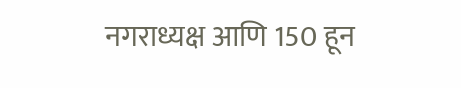नगराध्यक्ष आणि 150 हून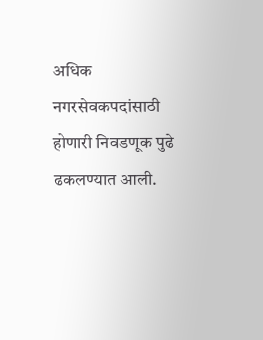अधिक नगरसेवकपदांसाठी होणारी निवडणूक पुढे ढकलण्यात आली.